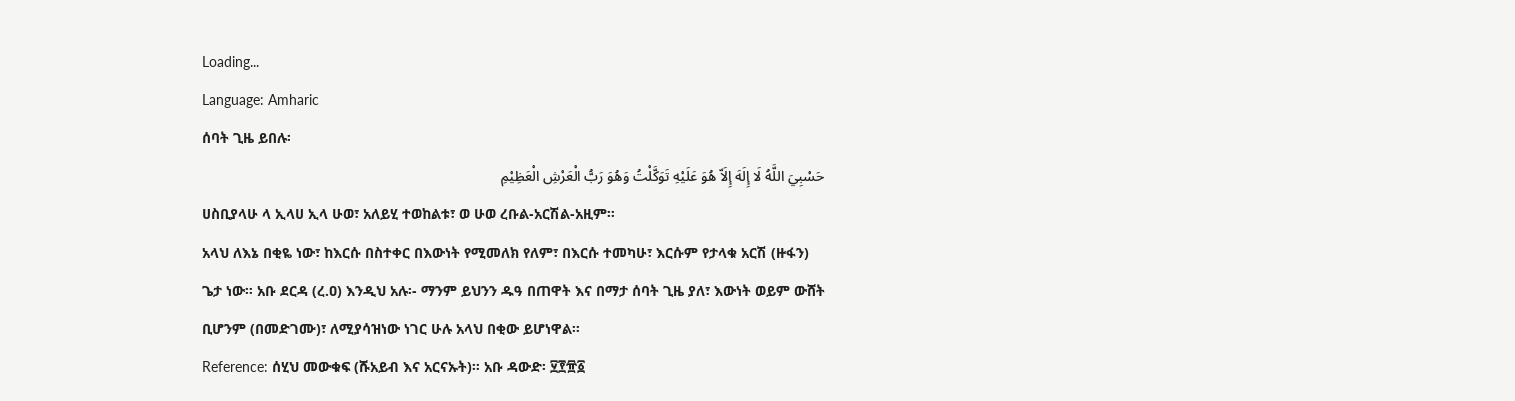Loading...
Language: Amharic
ሰባት ጊዜ ይበሉ፡
حَسْبِيَ اللَّهُ لَا إِلَهَ إِلَاّ هُوَ عَلَيْهِ تَوَكَّلْتُ وَهُوَ رَبُّ الْعَرْشِ الْعَظِيْمِ
ሀስቢያላሁ ላ ኢላሀ ኢላ ሁወ፣ አለይሂ ተወከልቱ፣ ወ ሁወ ረቡል-አርሽል-አዚም።
አላህ ለእኔ በቂዬ ነው፣ ከእርሱ በስተቀር በእውነት የሚመለክ የለም፣ በእርሱ ተመካሁ፣ እርሱም የታላቁ አርሽ (ዙፋን) ጌታ ነው። አቡ ደርዳ (ረ.ዐ) እንዲህ አሉ፡- ማንም ይህንን ዱዓ በጠዋት እና በማታ ሰባት ጊዜ ያለ፣ እውነት ወይም ውሸት ቢሆንም (በመድገሙ)፣ ለሚያሳዝነው ነገር ሁሉ አላህ በቂው ይሆነዋል።
Reference: ሰሂህ መውቁፍ (ሹአይብ እና አርናኡት)። አቡ ዳውድ፡ ፶፻፹፩